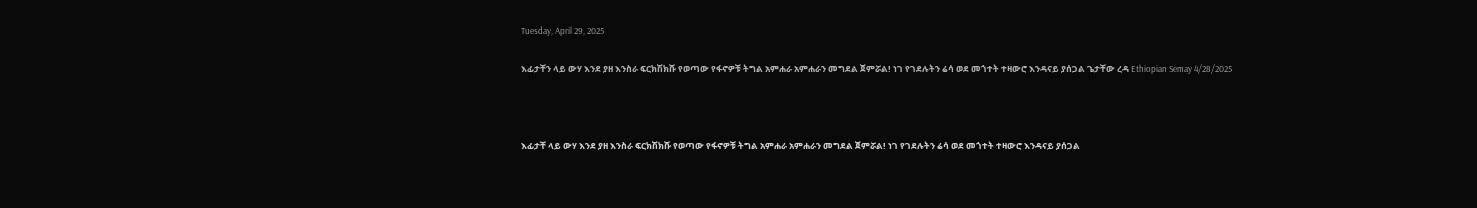Tuesday, April 29, 2025

እፊታቸን ላይ ውሃ እንደ ያዘ እንስራ ፍርክሽክሹ የወጣው የፋኖዎቹ ትግል አምሐራ አምሐራን መግደል ጀምሯል! ነገ የገደሉትን ሬሳ ወደ መጎተት ተዛውሮ እንዳናይ ያሰጋል ጌታቸው ረዳ Ethiopian Semay 4/28/2025



እፊታቸ ላይ ውሃ እንደ ያዘ እንስራ ፍርክሽክሹ የወጣው የፋኖዎቹ ትግል አምሐራ አምሐራን መግደል ጀምሯል! ነገ የገደሉትን ሬሳ ወደ መጎተት ተዛውሮ እንዳናይ ያሰጋል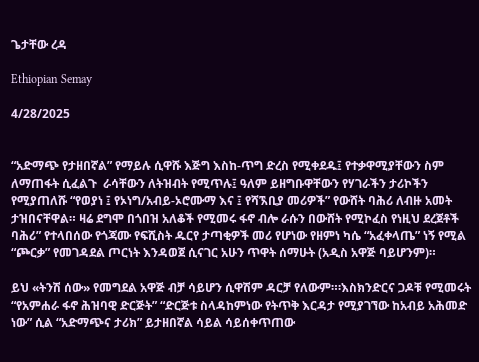ጌታቸው ረዳ

Ethiopian Semay

4/28/2025


“አድማጭ የታዘበኛል” የማይሉ ሲዋሹ እጅግ እስከ-ጥግ ድረስ የሚቀደዱ፤ የተቃዋሚያቸውን ስም ለማጠፋት ሲፈልጉ  ራሳቸውን ለትዝብት የሚጥሉ፤ ዓለም ይዘግቡዋቸውን የሃገራችን ታሪኮችን የሚያጠለሹ “የወያነ ፤ የኦነግ/አብይ-ኦሮሙማ እና ፤ የሻኧቢያ መሪዎች” የውሸት ባሕሪ ለብዙ አመት ታዝበናቸዋል። ዛሬ ደግሞ በጎበዝ አለቆች የሚመሩ ፋኖ ብሎ ራሱን በውሸት የሚኮፈስ የነዚህ ደረጀቶች ባሕሪ” የተላበሰው የጎጃሙ የፍሺስት ዱርየ ታጣቂዎች መሪ የሆነው የዘምነ ካሴ “አፈቀላጤ” ነኝ የሚል “ጮርቃ” የመገዳደል ጦርነት እንዳወጀ ሲናገር አሁን ጥዋት ሰማሁት (አዲስ አዋጅ ባይሆንም)።

ይህ «ትንሽ ሰው» የመግደል አዋጅ ብቻ ሳይሆን ሲዋሽም ዳርቻ የለውም።፡እስክንድርና ጋዶቹ የሚመሩት “የአምሐራ ፋኖ ሕዝባዊ ድርጅት” “ድርጅቱ ስላዳከምነው የትጥቅ እርዳታ የሚያገኘው ከአብይ አሕመድ ነው” ሲል “አድማጭና ታሪክ” ይታዘበኛል ሳይል ሳይሰቀጥጠው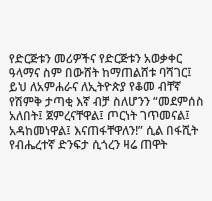የድርጅቱን መሪዎችና የድርጅቱን አወቃቀር ዓላማና ስም በውሸት ከማጠልሸቱ ባሻገር፤ ይህ ለአምሐራና ለኢትዮጵያ የቆመ ብቸኛ የሽምቅ ታጣቂ እኛ ብቻ ስለሆንን “መደምሰስ አለበት፤ ጀምረናቸዋል፤ ጦርነት ገጥመናል፤ አዳከመነዋል፤ እናጠፋቸዋለን!” ሲል በፋሺት የብሔረተኛ ድንፍታ ሲጎረን ዛሬ ጠዋት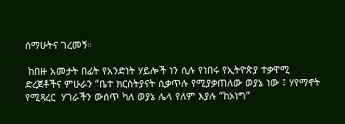ሰማሁትና ገረመኝ።

 ከበዙ አመታት በፊት የአንድነት ሃይሎች ነን ሲሉ የነበሩ የኢትዮጵያ ተቃዋሚ ድረጀቶችና ምሁራን “ቤተ ክርስትያናት ሲቃጥሉ የሚያቃጠለው ወያኔ ነው ፤ ሃየማኖት የሚጻረር  ሃገራችን ውሰጥ ካለ ወያኔ ሌላ የለም እያሉ “ከኦነግ”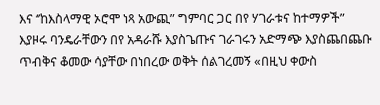እና ‘’ከእስላማዊ ኦሮሞ ነጻ አውጪ” ግምባር ጋር በየ ሃገራቱና ከተማዎች” እያዞሩ ባንዴራቸውን በየ አዳራሹ እያስጌጡና ገራገሩን አድማጭ እያስጨበጨቡ ጥብቅና ቆመው ሳያቸው በነበረው ወቅት ሰልገረመኝ «በዚህ ቀውስ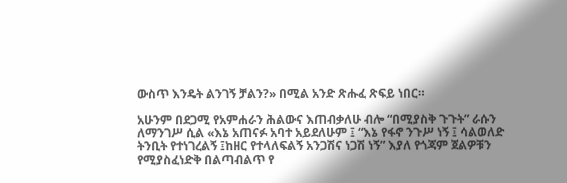ውስጥ እንዴት ልንገኝ ቻልን?» በሚል አንድ ጽሑፈ ጽፍይ ነበር።

አሁንም በደጋሚ የአምሐራን ሕልውና እጠብቃለሁ ብሎ “በሚያስቅ ጉጉት” ራሱን ለማንገሥ ሲል «እኔ አጠናፉ አባተ አይደለሁም ፤ “እኔ የፋኖ ንጉሥ ነኝ ፤ ሳልወለድ ትንቢት የተነገረልኝ ፤ከዘር የተላለፍልኝ አንጋሽና ነጋሽ ነኝ” እያለ የጎጃም ጀልዎቹን የሚያስፈነድቅ በልጣብልጥ የ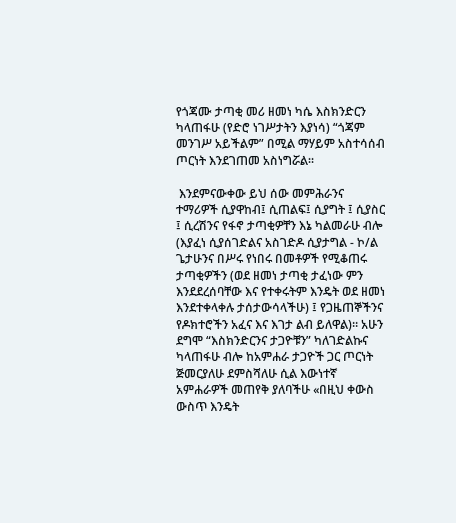የጎጃሙ ታጣቂ መሪ ዘመነ ካሴ እስክንድርን ካላጠፋሁ (የድሮ ነገሥታትን እያነሳ) “ጎጃም መንገሥ አይችልም” በሚል ማሃይም አስተሳሰብ ጦርነት እንደገጠመ አስነግሯል።

 እንደምናውቀው ይህ ሰው መምሕራንና ተማሪዎች ሲያዋከብ፤ ሲጠልፍ፤ ሲያግት ፤ ሲያስር ፤ ሲረሽንና የፋኖ ታጣቂዎቸን እኔ ካልመራሁ ብሎ (እያፈነ ሲያሰገድልና አስገድዶ ሲያታግል - ኮ/ል ጌታሁንና በሥሩ የነበሩ በመቶዎች የሚቆጠሩ ታጣቂዎችን (ወደ ዘመነ ታጣቂ ታፈነው ምን እንደደረሰባቸው እና የተቀሩትም እንዴት ወደ ዘመነ እንደተቀላቀሉ ታሰታውሳላችሁ) ፤ የጋዜጠኞችንና የዶክተሮችን አፈና እና እገታ ልብ ይለዋል)። አሁን ደግሞ “እስክንድርንና ታጋዮቹን” ካለገድልኩና ካላጠፋሁ ብሎ ከአምሐራ ታጋዮች ጋር ጦርነት ጅመርያለሁ ደምስሻለሁ ሲል እውነተኛ አምሐራዎች መጠየቅ ያለባችሁ «በዚህ ቀውስ ውስጥ እንዴት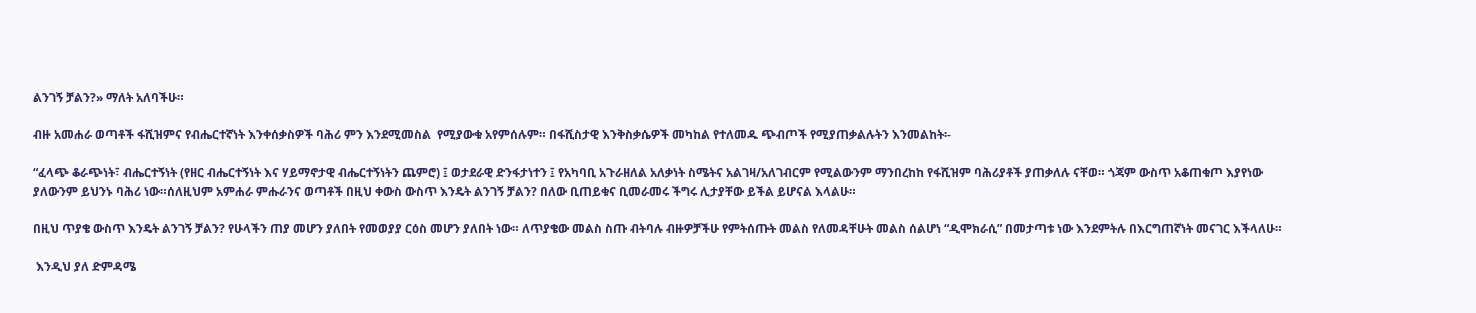ልንገኝ ቻልን?» ማለት አለባችሁ።

ብዙ አመሐራ ወጣቶች ፋሺዝምና የብሔርተኛነት እንቀሰቃስዎች ባሕሪ ምን እንደሚመስል  የሚያውቁ አየምሰሉም። በፋሺስታዊ እንቅስቃሴዎች መካከል የተለመዱ ጭብጦች የሚያጠቃልሉትን እንመልከት፡-

“ፈላጭ ቆራጭነት፣ ብሔርተኝነት (የዘር ብሔርተኝነት እና ሃይማኖታዊ ብሔርተኝነትን ጨምሮ) ፤ ወታደራዊ ድንፋታነተን ፤ የአካባቢ አጉራዘለል አለቃነት ስሜትና አልገዛ/አለገብርም የሚልውንም ማንበረከከ የፋሺዝም ባሕሪያቶች ያጠቃለሉ ናቸወ። ጎጃም ውስጥ አቆጠቁጦ እያየነው ያለውንም ይህንኑ ባሕሪ ነው።ሰለዚህም አምሐራ ምሑራንና ወጣቶች በዚህ ቀውስ ውስጥ እንዴት ልንገኝ ቻልን? በለው ቢጠይቁና ቢመራመሩ ችግሩ ሊታያቸው ይችል ይሆናል እላልሁ።

በዚህ ጥያቄ ውስጥ እንዴት ልንገኝ ቻልን? የሁላችን ጠያ መሆን ያለበት የመወያያ ርዕስ መሆን ያለበት ነው። ለጥያቄው መልስ ስጡ ብትባሉ ብዙዎቻችሁ የምትሰጡት መልስ የለመዳቸሁት መልስ ሰልሆነ “ዲሞክራሲ” በመታጣቱ ነው እንደምትሉ በእርግጠኛነት መናገር እችላለሁ።

 እንዲህ ያለ ድምዳሜ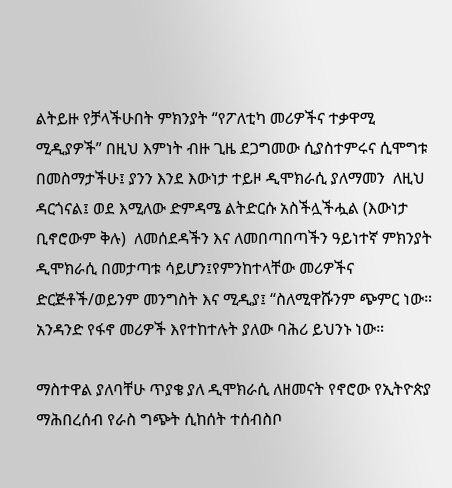ልትይዙ የቻላችሁበት ምክንያት “የፖለቲካ መሪዎችና ተቃዋሚ ሚዲያዎች” በዚህ እምነት ብዙ ጊዜ ደጋግመው ሲያስተምሩና ሲሞግቱ በመስማታችሁ፤ ያንን እንደ እውነታ ተይዞ ዲሞክራሲ ያለማመን  ለዚህ ዳርጎናል፤ ወደ እሚለው ድምዳሜ ልትድርሱ አስችሏችሗል (እውነታ ቢኖሮውም ቅሉ)  ለመሰደዳችን እና ለመበጣበጣችን ዓይነተኛ ምክንያት ዲሞክራሲ በመታጣቱ ሳይሆን፤የምንከተላቸው መሪዎችና ድርጅቶች/ወይንም መንግስት እና ሚዲያ፤ “ስለሚዋሹንም ጭምር ነው። አንዳንድ የፋኖ መሪዎች እየተከተሉት ያለው ባሕሪ ይህንኑ ነው።

ማስተዋል ያለባቸሁ ጥያቄ ያለ ዲሞክራሲ ለዘመናት የኖሮው የኢትዮጵያ ማሕበረሰብ የራስ ግጭት ሲከሰት ተሰብስቦ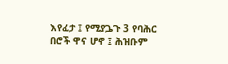እየፈታ ፤ የሚያጔጉ 3 የባሕር በሮች ዋና ሆኖ ፤ ሕዝቡም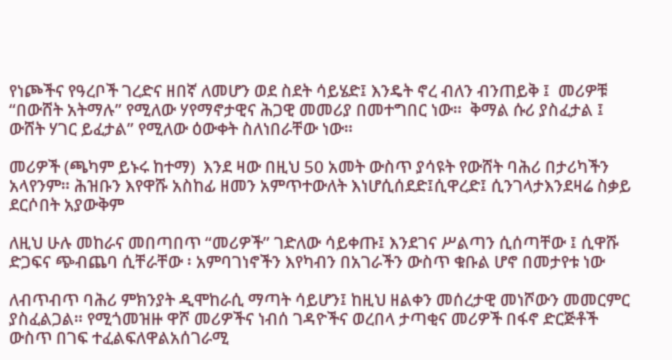የነጮችና የዓረቦች ገረድና ዘበኛ ለመሆን ወደ ስደት ሳይሄድ፤ እንዴት ኖረ ብለን ብንጠይቅ ፤  መሪዎቹ “በውሸት አትማሉ” የሚለው ሃየማኖታዊና ሕጋዊ መመሪያ በመተግበር ነው።  ቅማል ሱሪ ያስፈታል ፤ ውሸት ሃገር ይፈታል” የሚለው ዕውቀት ስለነበራቸው ነው።

መሪዎች (ጫካም ይኑሩ ከተማ)  እንደ ዛው በዚህ 50 አመት ውስጥ ያሳዩት የውሸት ባሕሪ በታሪካችን አላየንም። ሕዝቡን እየዋሹ አስከፊ ዘመን አምጥተውለት እነሆሲሰደድ፤ሲዋረድ፤ ሲንገላታእንደዛሬ ስቃይ ደርሶበት አያውቅም

ለዚህ ሁሉ መከራና መበጣበጥ “መሪዎች” ገድለው ሳይቀጡ፤ እንደገና ሥልጣን ሲሰጣቸው ፤ ሲዋሹ ድጋፍና ጭብጨባ ሲቸራቸው ፡ አምባገነኖችን እየካብን በአገራችን ውስጥ ቁቡል ሆኖ በመታየቱ ነው

ለብጥብጥ ባሕሪ ምክንያት ዲሞከራሲ ማጣት ሳይሆን፤ ከዚህ ዘልቀን መሰረታዊ መነሾውን መመርምር ያስፈልጋል። የሚጎመዝዙ ዋሾ መሪዎችና ነብሰ ገዳዮችና ወረበላ ታጣቂና መሪዎች በፋኖ ድርጅቶች ውስጥ በገፍ ተፈልፍለዋልአሰገራሚ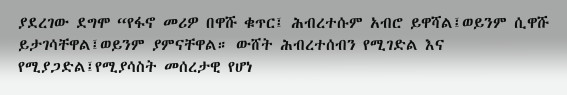ያደረገው ደግሞ “የፋኖ መሪዎ በዋሹ ቁጥር፤ ሕብረተሱም አብሮ ይዋሻል፤ወይንም ሲዋሹ ይታገሳቸዋል፤ወይንም ያምናቸዋል። ውሸት ሕብረተሰብን የሚገድል እና የሚያጋድል፤የሚያሳስት መሰረታዊ የሆነ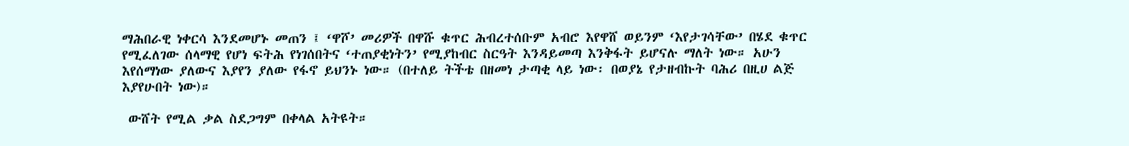ማሕበራዊ ነቀርሳ እንደመሆኑ መጠን ፤ ‘ዋሾ’ መሪዎች በዋሹ ቁጥር ሕብረተሰቡም አብሮ እየዋሸ ወይንም ‘እየታገሳቸው’ በሄደ ቁጥር የሚፈለገው ሰላማዊ የሆነ ፍትሕ የነገሰበትና ‘ተጠያቂነትን’ የሚያከብር ስርዓት እንዳይመጣ እንቅፋት ይሆናሉ ማለት ነው። አሁን እየሰማነው ያለውና እያየን ያለው የፋኖ ይህንኑ ነው። (በተለይ ትችቴ በዘመነ ታጣቂ ላይ ነው፡ በወያኔ የታዘብኩት ባሕሪ በዚሀ ልጅ እያየሁበት ነው)።

 ውሸት የሚል ቃል ስደጋግም በቀላል አትዩት።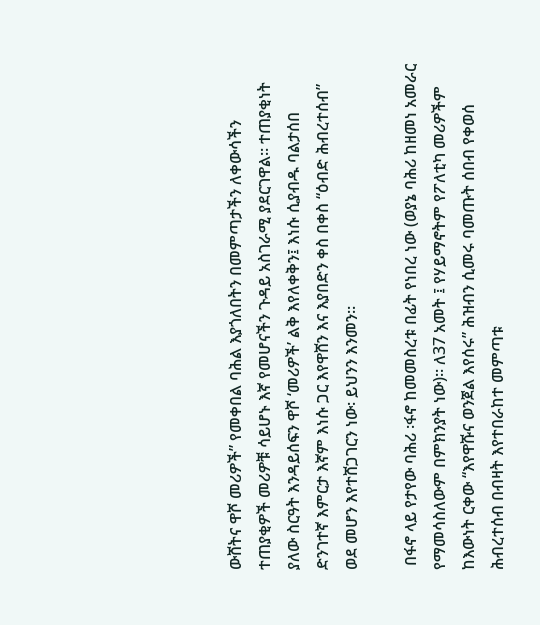ውሸትና ዋሾ መሪዎች” የመቀበል ባሕል እያጎለበትን በመምጣታችን ለቀውሳችን ተጠያቂዎች መሪዎቹ ሳይሆኑ እኛ የመሆናችን ጉዳይ አስገራሚ ያደርገዋል። ተጠያቂነት ያለው ስርዓት እንዳይሰፍን ዋሾ ‘መሪዎች’ ልቅ እየለቀቅን፤ እነሱ ሲያብዱ ባልታሰበ ድንገተኛ እምርታ እኛም እነሱ ጋር እየዋሸን እና እያበድን ቀስ በቀስ “ዕብድ ሕብረተሰብ” ወደ መሆን እየተሸጋገርን ነው፡ ይህንን እንመን።

 በፋኖ ላይ የታየው ባሕሪ ፡ፋኖ ከመመስረቱ በፊት የነበረ ነው (ወያኔ ባሕሪ ከዘመነ አመራር የማመሳስለውም በምክንያት ነው)። ለ37 አመት ፤ የሃይማኖትም የፖለቲካ መሪዎችም ከእውነት ርቀው “እየዋሹና ወንጀል እየሰሩ” ሕዝብን ሲመሩ ባመጡት ሰበብ የቀወሰ ሕብረተሰብ በብዛት እየተበራከተ መምጣቱ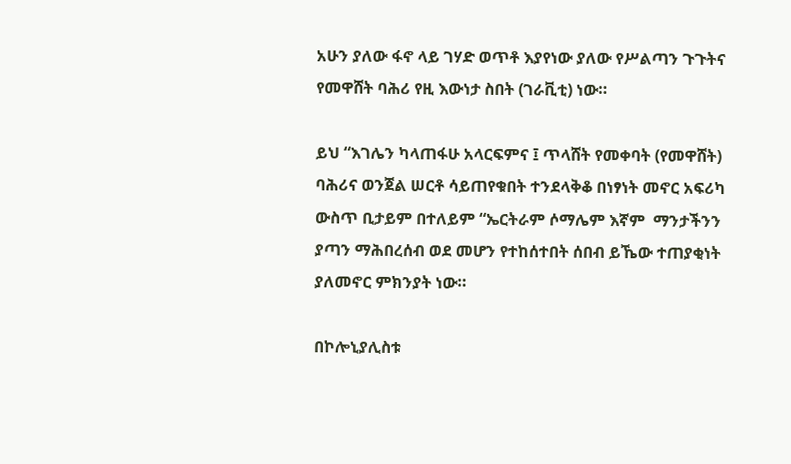አሁን ያለው ፋኖ ላይ ገሃድ ወጥቶ እያየነው ያለው የሥልጣን ጉጉትና የመዋሸት ባሕሪ የዚ እውነታ ስበት (ገራቪቲ) ነው።

ይህ “እገሌን ካላጠፋሁ አላርፍምና ፤ ጥላሸት የመቀባት (የመዋሸት) ባሕሪና ወንጀል ሠርቶ ሳይጠየቁበት ተንደላቅቆ በነፃነት መኖር አፍሪካ ውስጥ ቢታይም በተለይም “ኤርትራም ሶማሌም እኛም  ማንታችንን ያጣን ማሕበረሰብ ወደ መሆን የተከሰተበት ሰበብ ይኼው ተጠያቂነት ያለመኖር ምክንያት ነው።

በኮሎኒያሊስቱ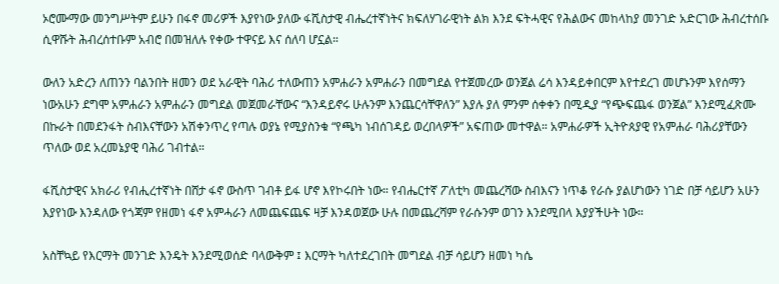ኦሮሙማው መንግሥትም ይሁን በፋኖ መሪዎች እያየነው ያለው ፋሺስታዊ ብሔረተኛነትና ክፍለሃገራዊነት ልክ እንደ ፍትሓዊና የሕልውና መከላከያ መንገድ አድርገው ሕብረተሰቡ ሲዋሹት ሕብረሰተቡም አብሮ በመዝለሉ የቀው ተዋናይ እና ሰለባ ሆኗል።

ውለን አድረን ለጠንን ባልንበት ዘመን ወደ አራዊት ባሕሪ ተለውጠን አምሐራን አምሐራን በመግደል የተጀመረው ወንጀል ሬሳ እንዳይቀበርም እየተደረገ መሆኑንም እየሰማን ነውአሁን ደግሞ አምሐራን አምሐራን መግደል መጀመራቸውና “እንዳይኖሩ ሁሉንም እንጨርሳቸዋለን” እያሉ ያለ ምንም ሰቀቀን በሚዲያ “የጭፍጨፋ ወንጀል” እንደሚፈጽሙ በኩራት በመደንፋት ስብእናቸውን አሽቀንጥረ የጣሉ ወያኔ የሚያስንቁ “የጫካ ነብሰገዳይ ወረበላዎች” አፍጠው መተዋል። አምሐራዎች ኢትዮጰያዊ የአምሐራ ባሕሪያቸውን ጥለው ወደ አረመኔያዊ ባሕሪ ገብተል።

ፋሺስታዊና አክራሪ የብሒረተኛነት በሸታ ፋኖ ውስጥ ገብቶ ይፋ ሆኖ እየኮሩበት ነው። የብሔርተኛ ፖለቲካ መጨረሻው ስብእናን ነጥቆ የራሱ ያልሆነውን ነገድ በቻ ሳይሆን አሁን እያየነው እንዳለው የጎጃም የዘመነ ፋኖ አምሓራን ለመጨፍጨፍ ዛቻ እንዳወጀው ሁሉ በመጨረሻም የራሱንም ወገን እንደሚበላ እያያችሁት ነው።

አስቸኳይ የእርማት መንገድ እንዴት እንደሚወሰድ ባላውቅም ፤ እርማት ካለተደረገበት መግደል ብቻ ሳይሆን ዘመነ ካሴ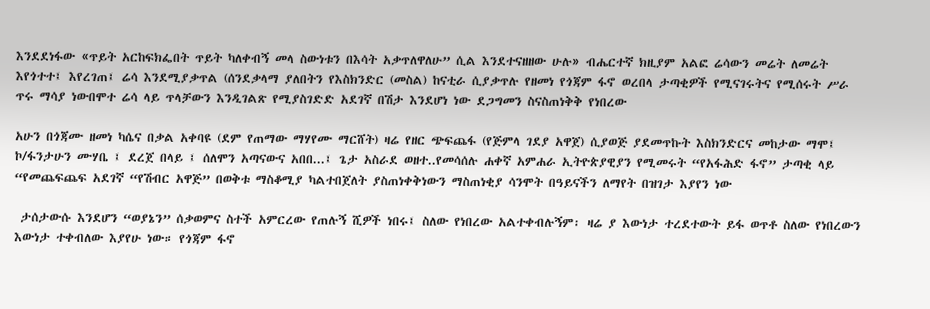እንደደነፋው «ጥይት አርከፍክፌበት ጥይት ካለቀብኝ መላ ስውነቱን በእሳት አቃጥለዋለሁ” ሲል እንደተናዘዘው ሁሉ» ብሔርተኛ ክዚያም አልፎ ሬሳውን መሬት ለመሬት እየጎተተ፤ እየረገጠ፤ ሬሳ እንደሚያቃጥል (ሰንደቃላማ ያለበትን የእስክንድር (መስል) ከናቲራ ሲያቃጥሉ የዘመነ የጎጃም ፋኖ ወረበላ ታጣቂዎች የሚናገሩትና የሚሰሩት ሥራ ጥሩ ማሳያ ነውበሞተ ሬሳ ላይ ጥላቻውን እንዲገልጽ የሚያስገድድ አደገኛ በሽታ እንደሆነ ነው ደጋግመን ስናስጠነቅቅ የነበረው

አሁን በጎጃሙ ዘመነ ካሴና በቃል አቀባዩ (ደም የጠማው ማሃየሙ ማርሸት) ዛሬ የዘር ጭፍጨፋ (የጅምላ ገደያ አዋጀ) ሲያወጅ ያደመጥኩት እስክንድርና መከታው ማሞ፤ ኮ/ፋንታሁን ሙሃቤ ፤ ደረጀ በላይ ፤ ሰለሞን አጣናውና አበበ...፤ ጌታ አስራደ ወዘተ..የመሳሰሉ ሐቀኛ አምሐራ ኢትዮጵያዊያን የሚመሩት “የአፋሕድ ፋኖ” ታጣቂ ላይ “የመጨፍጨፍ አደገኛ “የሽብር አዋጅ” በወቅቱ ማስቆሚያ ካልተበጀለት ያስጠነቀቅነውን ማስጠነቂያ ሳንሞት በዓይናችን ለማየት በዝገታ እያየን ነው

 ታሰታውሱ እንደሆን “ወያኔን” ሰቃወምና ስተች አምርረው የጠሉኝ ሺዎች ነበሩ፤ ስለው የነበረው አልተቀብሉኝም፡ ዛሬ ያ እውነታ ተረደተውት ይፋ ወጥቶ ስለው የነበረውን እውነታ ተቀብለው እያየሁ ነው። የጎጃም ፋኖ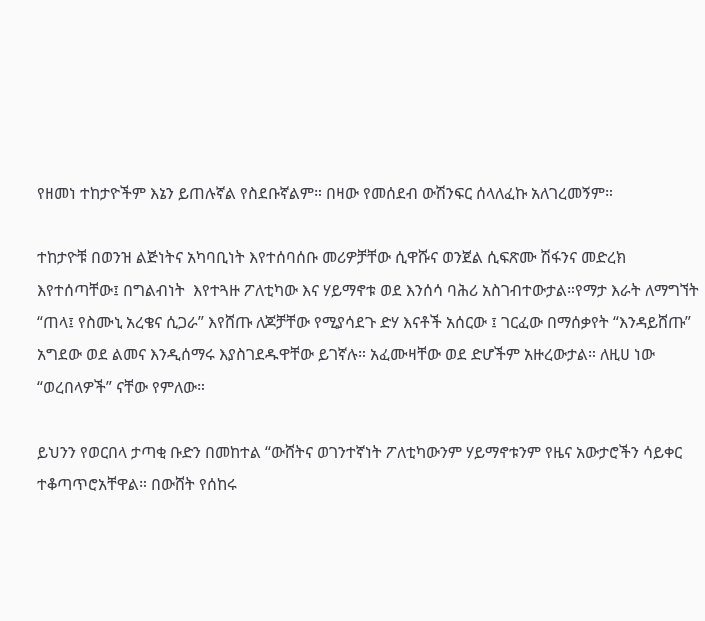የዘመነ ተከታዮችም እኔን ይጠሉኛል የስደቡኛልም። በዛው የመሰደብ ውሽንፍር ሰላለፈኩ አለገረመኝም።

ተከታዮቹ በወንዝ ልጅነትና አካባቢነት እየተሰባሰቡ መሪዎቻቸው ሲዋሹና ወንጀል ሲፍጽሙ ሽፋንና መድረክ እየተሰጣቸው፤ በግልብነት  እየተጓዙ ፖለቲካው እና ሃይማኖቱ ወደ እንሰሳ ባሕሪ አስገብተውታል።የማታ እራት ለማግኘት “ጠላ፤ የስሙኒ አረቄና ሲጋራ” እየሸጡ ለጆቻቸው የሚያሳደጉ ድሃ እናቶች አሰርው ፤ ገርፈው በማሰቃየት “እንዳይሸጡ” አግደው ወደ ልመና እንዲሰማሩ እያስገደዱዋቸው ይገኛሉ። አፈሙዛቸው ወደ ድሆችም አዙረውታል። ለዚሀ ነው “ወረበላዎች” ናቸው የምለው።

ይህንን የወርበላ ታጣቂ ቡድን በመከተል “ውሸትና ወገንተኛነት ፖለቲካውንም ሃይማኖቱንም የዜና አውታሮችን ሳይቀር ተቆጣጥሮአቸዋል። በውሸት የሰከሩ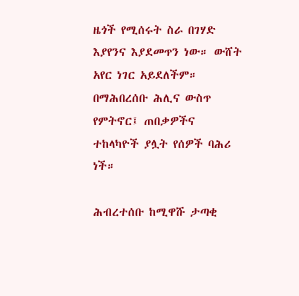ዜጎች የሚሰሩት ስራ በገሃድ እያየንና እያደመጥን ነው። ውሸት አየር ነገር አይደለችም። በማሕበረሰቡ ሕሊና ውስጥ የምትኖር፤ ጠበቃዎችና ተከላካዮች ያሏት የሰዎች ባሕሪ ነች።

ሕብረተሰቡ ከሚዋሹ ታጣቂ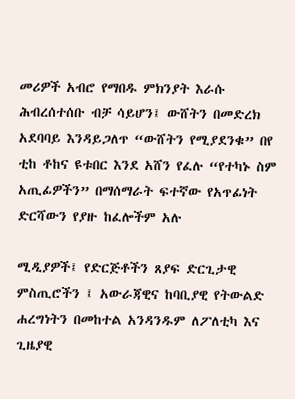መሪዎች አብሮ የማበዱ ምክንያት እራሱ ሕብረሰተሰቡ ብቻ ሳይሆን፤ ውሸትን በመድረክ አደባባይ እንዳይጋለጥ “ውሸትን የሚያደንቁ” በየ ቲከ ቶከና ዩቱበር እንደ አሸን የፈሉ “የተካኑ ስም አጢፊዎችን” በማሰማራት ፍተኛው የአጥፊነት ድርሻውን የያዙ ከፈሎችም አሉ

ሚዲያዎች፤ የድርጅቶችን ጸያፍ ድርጊታዊ ምስጢሮችን ፤ አውራጃዊና ከባቢያዊ የትውልድ ሐረግነትን በመከተል አንዳንዱም ለፖለቲካ እና ጊዜያዊ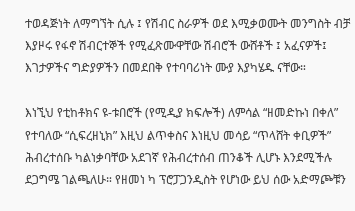ተወዳጅነት ለማግኘት ሲሉ ፤ የሽብር ስራዎች ወደ እሚቃወሙት መንግስት ብቻ እያዞሩ የፋኖ ሽብርተኞች የሚፈጽሙዋቸው ሽብሮች ውሸቶች ፤ አፈናዎች፤ እገታዎችና ግድያዎችን በመደበቅ የተባባሪነት ሙያ እያካሄዱ ናቸው።

እነኚህ የቲከቶክና ዩ-ቱበሮች (የሚዲያ ክፍሎች) ለምሳል “ዘመድኩነ በቀለ” የተባለው “ሲፍረዘኒክ” እዚህ ልጥቀስና እነዚህ መሳይ “ጥላሸት ቀቢዎች” ሕብረተሰቡ ካልነቃባቸው አደገኛ የሕብረተሰብ ጠንቆች ሊሆኑ እንደሚችሉ ደጋግሜ ገልጫለሁ። የዘመነ ካ ፕሮፓጋንዲስት የሆነው ይህ ሰው አድማጮቹን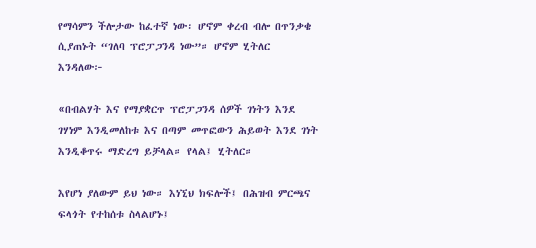የማሳምን ችሎታው ከፈተኛ ነው፡ ሆኖም ቀረብ ብሎ በጥንቃቄ ሲያጠኑት “ገለባ ፕሮፓጋንዳ ነው”። ሆኖም ሂትለር እንዳለው፦

«በብልሃት እና የማያቋርጥ ፕሮፓጋንዳ ሰዎች ገነትን እንደ ገሃነም እንዲመለከቱ እና በጣም መጥፎውን ሕይወት እንደ ገነት እንዲቆጥሩ ማድረግ ይቻላል። የላል፤ ሂትለር።

እየሆነ ያለውም ይህ ነው። እነኚህ ክፍሎች፤ በሕዝብ ምርጫና ፍላጎት የተከሰቱ ስላልሆኑ፤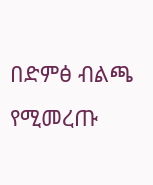በድምፅ ብልጫ የሚመረጡ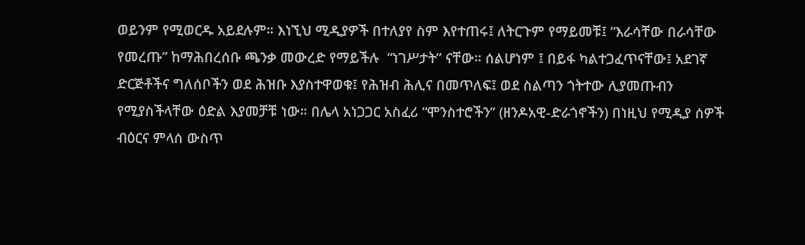ወይንም የሚወርዱ አይደሉም። እነኚህ ሚዲያዎች በተለያየ ስም እየተጠሩ፤ ለትርጉም የማይመቹ፤ “እራሳቸው በራሳቸው የመረጡ” ከማሕበረሰቡ ጫንቃ መውረድ የማይችሉ  “ነገሥታት” ናቸው። ሰልሆነም ፤ በይፋ ካልተጋፈጥናቸው፤ አደገኛ ድርጅቶችና ግለሰቦችን ወደ ሕዝቡ እያስተዋወቁ፤ የሕዝብ ሕሊና በመጥለፍ፤ ወደ ስልጣን ጎትተው ሊያመጡብን የሚያስችላቸው ዕድል እያመቻቹ ነው። በሌላ አነጋጋር አስፈሪ “ሞንስተሮችን” (ዘንዶአዊ-ድራጎኖችን) በነዚህ የሚዲያ ሰዎች ብዕርና ምላሰ ውስጥ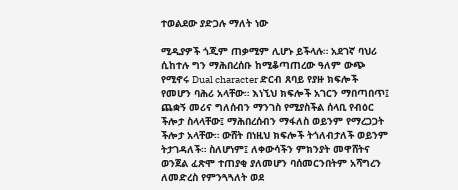ተወልደው ያድጋሉ ማለት ነው

ሚዲያዎች ጎጂም ጠቃሚም ሊሆኑ ይችላሉ። አደገኛ ባህሪ ሲከተሉ ግን ማሕበረሰቡ ከሚቆጣጠረው ዓለም ውጭ የሚኖሩ Dual character ድርብ ጸባይ የያዙ ክፍሎች የመሆን ባሕሪ አላቸው። እነኚህ ክፍሎች አገርን ማበጣበጥ፤ ጨቋኝ መሪና ግለሰብን ማንገስ የሚያስችል ሰላቢ የብዕር ችሎታ ስላላቸው፤ ማሕበረሰብን ማፋለስ ወይንም የማረጋጋት ችሎታ አላቸው። ውሸት በነዚህ ክፍሎች ትጎለብታለች ወይንም ትታገዳለች። ስለሆነም፤ ለቀውሳችን ምክንያት መዋሸትና ወንጀል ፈጽሞ ተጠያቂ ያለመሆን ባሰመርንበትም አሻግረን ለመድረስ የምንጓጓለት ወደ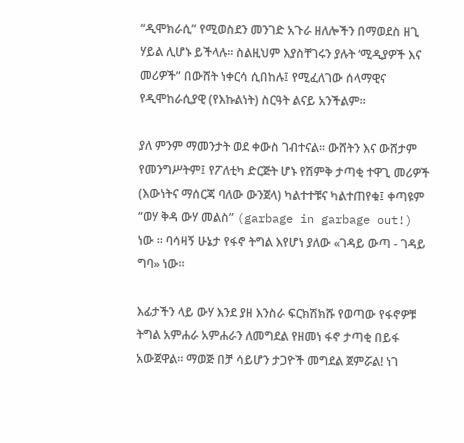“ዲሞክራሲ” የሚወስደን መንገድ አጉራ ዘለሎችን በማወደስ ዘጊ ሃይል ሊሆኑ ይችላሉ። ስልዚህም እያስቸገሩን ያሉት ‘ሚዲያዎች እና መሪዎች” በውሸት ነቀርሳ ሲበከሉ፤ የሚፈለገው ሰላማዊና የዲሞከራሲያዊ (የእኩልነት) ስርዓት ልናይ አንችልም።

ያለ ምንም ማመንታት ወደ ቀውስ ገብተናል። ውሸትን እና ውሸታም የመንግሥትም፤ የፖለቲካ ድርጅት ሆኑ የሽምቅ ታጣቂ ተዋጊ መሪዎች (እውነትና ማሰርጃ ባለው ውንጀላ) ካልተተቹና ካልተጠየቁ፤ ቀጣዩም “ወሃ ቅዳ ውሃ መልስ” (garbage in garbage out!) ነው ። ባሳዛኝ ሁኔታ የፋኖ ትግል እየሆነ ያለው «ገዳይ ውጣ - ገዳይ ግባ» ነው።

እፊታችን ላይ ውሃ እንደ ያዘ እንስራ ፍርክሽክሹ የወጣው የፋኖዎቹ ትግል አምሐራ አምሐራን ለመግደል የዘመነ ፋኖ ታጣቂ በይፋ አውጀዋል። ማወጅ በቻ ሳይሆን ታጋዮች መግደል ጀምሯል! ነገ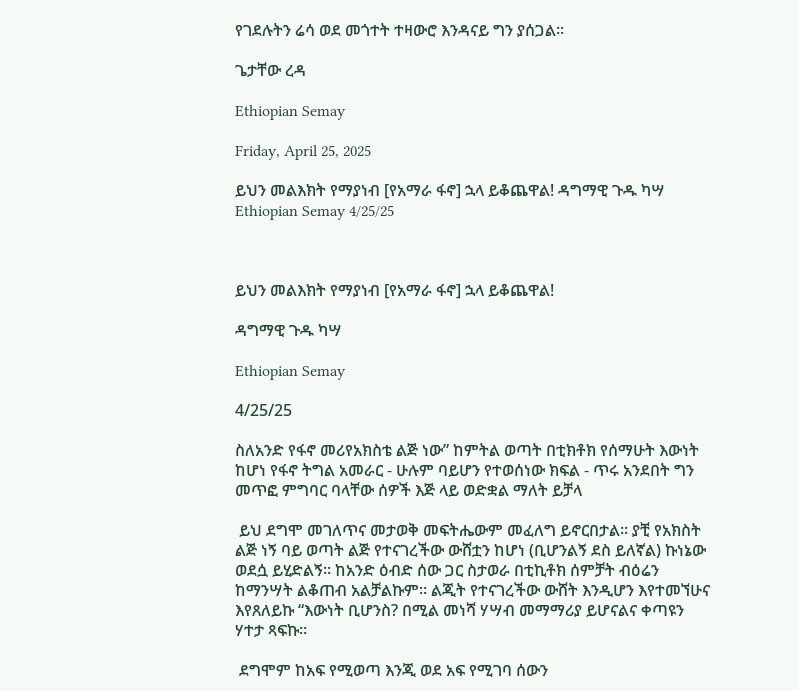የገደሉትን ሬሳ ወደ መጎተት ተዛውሮ እንዳናይ ግን ያሰጋል።

ጌታቸው ረዳ

Ethiopian Semay

Friday, April 25, 2025

ይህን መልእክት የማያነብ [የአማራ ፋኖ] ኋላ ይቆጨዋል! ዳግማዊ ጉዱ ካሣ Ethiopian Semay 4/25/25



ይህን መልእክት የማያነብ [የአማራ ፋኖ] ኋላ ይቆጨዋል!

ዳግማዊ ጉዱ ካሣ

Ethiopian Semay

4/25/25

ስለአንድ የፋኖ መሪየአክስቴ ልጅ ነው” ከምትል ወጣት በቲክቶክ የሰማሁት እውነት ከሆነ የፋኖ ትግል አመራር - ሁሉም ባይሆን የተወሰነው ክፍል - ጥሩ አንደበት ግን መጥፎ ምግባር ባላቸው ሰዎች እጅ ላይ ወድቋል ማለት ይቻላ

 ይህ ደግሞ መገለጥና መታወቅ መፍትሔውም መፈለግ ይኖርበታል። ያቺ የአክስት ልጅ ነኝ ባይ ወጣት ልጅ የተናገረችው ውሸቷን ከሆነ (ቢሆንልኝ ደስ ይለኛል) ኩነኔው ወደሷ ይሂድልኝ፡፡ ከአንድ ዕብድ ሰው ጋር ስታወራ በቲኪቶክ ሰምቻት ብዕሬን ከማንሣት ልቆጠብ አልቻልኩም። ልጂት የተናገረችው ውሸት እንዲሆን እየተመኘሁና እየጸለይኩ “እውነት ቢሆንስ? በሚል መነሻ ሃሣብ መማማሪያ ይሆናልና ቀጣዩን ሃተታ ጻፍኩ።

 ደግሞም ከአፍ የሚወጣ እንጂ ወደ አፍ የሚገባ ሰውን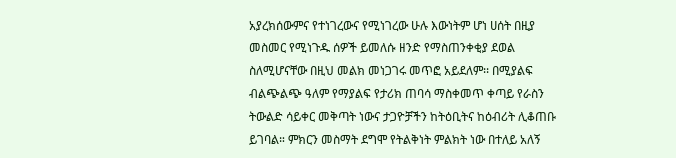አያረክሰውምና የተነገረውና የሚነገረው ሁሉ እውነትም ሆነ ሀሰት በዚያ መስመር የሚነጉዱ ሰዎች ይመለሱ ዘንድ የማስጠንቀቂያ ደወል ስለሚሆናቸው በዚህ መልክ መነጋገሩ መጥፎ አይደለም፡፡ በሚያልፍ ብልጭልጭ ዓለም የማያልፍ የታሪክ ጠባሳ ማስቀመጥ ቀጣይ የራስን ትውልድ ሳይቀር መቅጣት ነውና ታጋዮቻችን ከትዕቢትና ከዕብሪት ሊቆጠቡ ይገባል። ምክርን መስማት ደግሞ የትልቅነት ምልክት ነው በተለይ አለኝ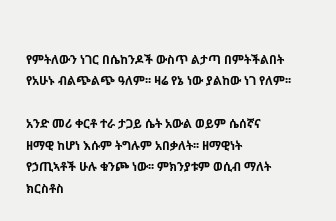የምትለውን ነገር በሴከንዶች ውስጥ ልታጣ በምትችልበት የአሁኑ ብልጭልጭ ዓለም፡፡ ዛሬ የኔ ነው ያልከው ነገ የለም፡፡

አንድ መሪ ቀርቶ ተራ ታጋይ ሴት አውል ወይም ሴሰኛና ዘማዊ ከሆነ እሱም ትግሉም አበቃለት፡፡ ዘማዊነት የኃጢኣቶች ሁሉ ቁንጮ ነው፡፡ ምክንያቱም ወሲብ ማለት ክርስቶስ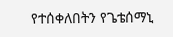የተሰቀለበትን የጌቴሰማኒ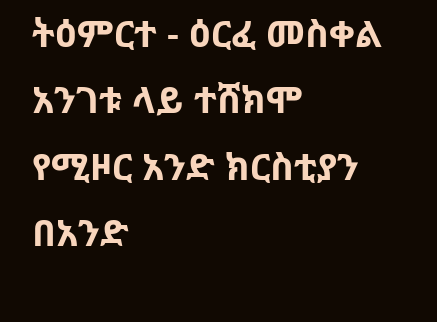ትዕምርተ - ዕርፈ መስቀል አንገቱ ላይ ተሸክሞ የሚዞር አንድ ክርስቲያን በአንድ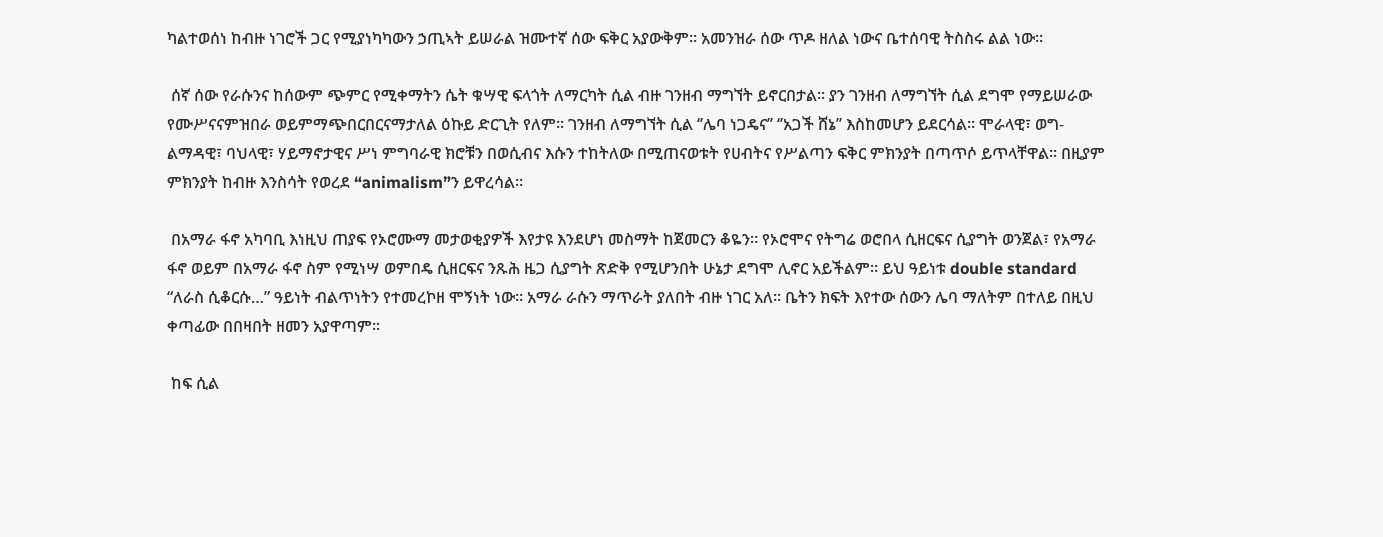ካልተወሰነ ከብዙ ነገሮች ጋር የሚያነካካውን ኃጢኣት ይሠራል ዝሙተኛ ሰው ፍቅር አያውቅም፡፡ አመንዝራ ሰው ጥዶ ዘለል ነውና ቤተሰባዊ ትስስሩ ልል ነው፡፡

 ሰኛ ሰው የራሱንና ከሰውም ጭምር የሚቀማትን ሴት ቁሣዊ ፍላጎት ለማርካት ሲል ብዙ ገንዘብ ማግኘት ይኖርበታል፡፡ ያን ገንዘብ ለማግኘት ሲል ደግሞ የማይሠራው የሙሥናናምዝበራ ወይምማጭበርበርናማታለል ዕኩይ ድርጊት የለም፡፡ ገንዘብ ለማግኘት ሲል ‘’ሌባ ነጋዴና’’ ‘’አጋች ሸኔ’’ እስከመሆን ይደርሳል፡፡ ሞራላዊ፣ ወግ-ልማዳዊ፣ ባህላዊ፣ ሃይማኖታዊና ሥነ ምግባራዊ ክሮቹን በወሲብና እሱን ተከትለው በሚጠናወቱት የሀብትና የሥልጣን ፍቅር ምክንያት በጣጥሶ ይጥላቸዋል፡፡ በዚያም ምክንያት ከብዙ እንስሳት የወረደ “animalism”ን ይዋረሳል።

 በአማራ ፋኖ አካባቢ እነዚህ ጠያፍ የኦሮሙማ መታወቂያዎች እየታዩ እንደሆነ መስማት ከጀመርን ቆዬን፡፡ የኦሮሞና የትግሬ ወሮበላ ሲዘርፍና ሲያግት ወንጀል፣ የአማራ ፋኖ ወይም በአማራ ፋኖ ስም የሚነሣ ወምበዴ ሲዘርፍና ንጹሕ ዜጋ ሲያግት ጽድቅ የሚሆንበት ሁኔታ ደግሞ ሊኖር አይችልም። ይህ ዓይነቱ double standard “ለራስ ሲቆርሱ…” ዓይነት ብልጥነትን የተመረኮዘ ሞኝነት ነው። አማራ ራሱን ማጥራት ያለበት ብዙ ነገር አለ፡፡ ቤትን ክፍት እየተው ሰውን ሌባ ማለትም በተለይ በዚህ ቀጣፊው በበዛበት ዘመን አያዋጣም፡፡

 ከፍ ሲል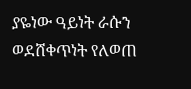ያዬነው ዓይነት ራሱን ወደሸቀጥነት የለወጠ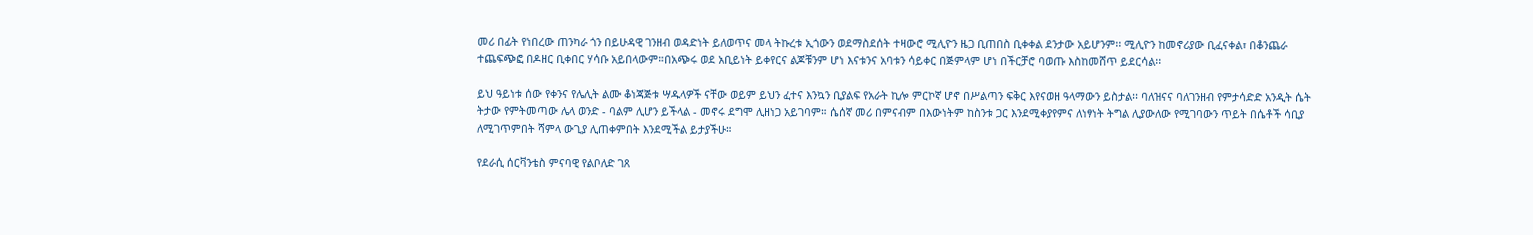መሪ በፊት የነበረው ጠንካራ ጎን በይሁዳዊ ገንዘብ ወዳድነት ይለወጥና መላ ትኩረቱ ኢጎውን ወደማስደሰት ተዛውሮ ሚሊዮን ዜጋ ቢጠበስ ቢቀቀል ደንታው አይሆንም፡፡ ሚሊዮን ከመኖሪያው ቢፈናቀል፣ በቆንጨራ ተጨፍጭፎ በዶዘር ቢቀበር ሃሳቡ አይበላውም።በአጭሩ ወደ አቢይነት ይቀየርና ልጆቹንም ሆነ እናቱንና አባቱን ሳይቀር በጅምላም ሆነ በችርቻሮ ባወጡ እስከመሸጥ ይደርሳል፡፡

ይህ ዓይነቱ ሰው የቀንና የሌሊት ልሙ ቆነጃጅቱ ሣዱላዎች ናቸው ወይም ይህን ፈተና እንኳን ቢያልፍ የአራት ኪሎ ምርኮኛ ሆኖ በሥልጣን ፍቅር እየናወዘ ዓላማውን ይስታል፡፡ ባለዝናና ባለገንዘብ የምታሳድድ አንዲት ሴት ትታው የምትመጣው ሌላ ወንድ - ባልም ሊሆን ይችላል - መኖሩ ደግሞ ሊዘነጋ አይገባም። ሴሰኛ መሪ በምናብም በእውነትም ከስንቱ ጋር እንደሚቀያየምና ለነፃነት ትግል ሊያውለው የሚገባውን ጥይት በሴቶች ሳቢያ ለሚገጥምበት ሻምላ ውጊያ ሊጠቀምበት እንደሚችል ይታያችሁ።

የደራሲ ሰርቫንቴስ ምናባዊ የልቦለድ ገጸ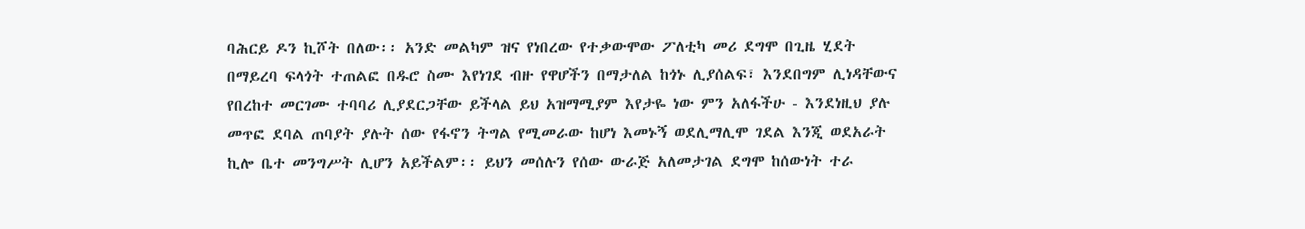ባሕርይ ዶን ኪሾት በለው፡፡ አንድ መልካም ዝና የነበረው የተቃውሞው ፖለቲካ መሪ ደግሞ በጊዜ ሂደት በማይረባ ፍላጎት ተጠልፎ በዱሮ ስሙ እየነገደ ብዙ የዋሆችን በማታለል ከጎኑ ሊያሰልፍ፣ እንደበግም ሊነዳቸውና የበረከተ መርገሙ ተባባሪ ሊያደርጋቸው ይችላል ይህ አዝማሚያም እየታዬ ነው ምን አለፋችሁ - እንደነዚህ ያሉ መጥፎ ደባል ጠባያት ያሉት ሰው የፋኖን ትግል የሚመራው ከሆነ እመኑኝ ወደሊማሊሞ ገደል እንጂ ወደአራት ኪሎ ቤተ መንግሥት ሊሆን አይችልም፡፡ ይህን መሰሉን የሰው ውራጅ አለመታገል ደግሞ ከሰውነት ተራ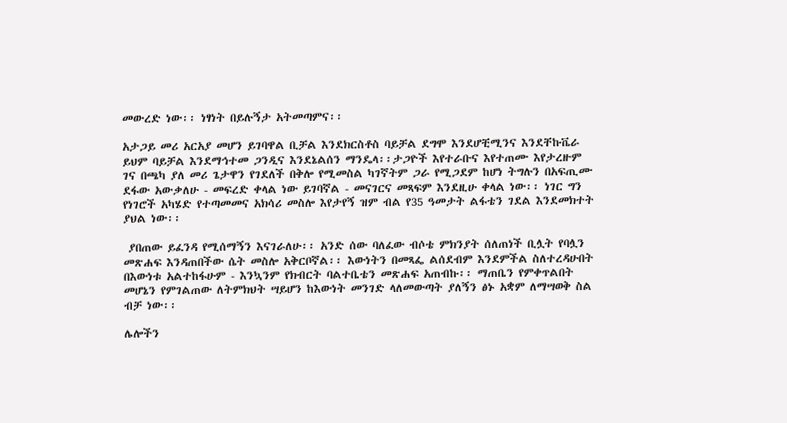መውረድ ነው፡፡ ነፃነት በይሉኝታ አትመጣምና፡፡

አታጋይ መሪ አርአያ መሆን ይገባዋል ቢቻል እንደክርስቶስ ባይቻል ደግሞ እንደሆቺሚንና እንደቸኩቬራ ይህም ባይቻል እንደማኅተመ ጋንዲና እንደኔልሰን ማንዴላ፡፡ታጋዮች እየተራቡና እየተጠሙ እየታረዙም ገና በጫካ ያለ መሪ ጌታዋን የገደለች በቅሎ የሚመስል ካገኛትም ጋራ የሚጋደም ከሆነ ትግሉን በአፍጢሙ ደፋው አውቃለሁ - መፍረድ ቀላል ነው ይገባኛል - መናገርና መጻፍም እንደዚሁ ቀላል ነው፡፡ ነገር ግን የነገሮች አካሄድ የተጣመመና አክሳሪ መስሎ እየታየኝ ዝም ብል የ35 ዓመታት ልፋቴን ገደል እንደመክተት ያህል ነው፡፡

 ያበጠው ይፈንዳ የሚሰማኝን እናገራለሁ፡፡ አንድ ሰው ባለፈው ብሶቴ ምክንያት ሰለጠነች ቢሏት የባሏን መጽሐፍ እንዳጠበችው ሴት መስሎ አቅርቦኛል፡፡ እውነትን በመጻፌ ልሰደብም እንደምችል ስለተረዳሁበት በእውነቱ አልተከፋሁም - እንኳንም የክብርት ባልተቤቴን መጽሐፍ አጠብኩ፡፡ ማጠቤን የምቀጥልበት መሆኔን የምገልጠው ለትምክህት ሣይሆን ከእውነት መንገድ ላለመውጣት ያለኝን ፅኑ አቋም ለማሣወቅ ስል ብቻ ነው፡፡

ሌሎችን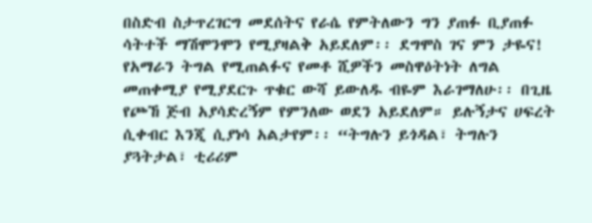በስድብ ስታጥረገርግ መደሰትና የራሴ የምትለውን ግን ያጠፉ ቢያጠፉ ሳትተች ማሽሞንሞን የሚያዛልቅ አይደለም፡፡ ደግሞስ ገና ምን ታዬና! የአማራን ትግል የሚጠልፉና የመቶ ሺዎችን መስዋዕትነት ለግል መጠቀሚያ የሚያደርጉ ጥቁር ውሻ ይውለዱ ብዬም እራገማለሁ፡፡ በጊዜ የጮኸ ጅብ አያሳድረኝም የምንለው ወደን አይደለም። ይሉኝታና ሀፍረት ሲቀብር እንጂ ሲያነሳ አልታየም፡፡ “ትግሉን ይጎዳል፣ ትግሉን ያጓትታል፣ ቲሪሪም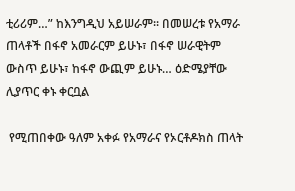ቲሪሪም…” ከእንግዲህ አይሠራም፡፡ በመሠረቱ የአማራ ጠላቶች በፋኖ አመራርም ይሁኑ፣ በፋኖ ሠራዊትም ውስጥ ይሁኑ፣ ከፋኖ ውጪም ይሁኑ… ዕድሜያቸው ሊያጥር ቀኑ ቀርቧል

 የሚጠበቀው ዓለም አቀፉ የአማራና የኦርቶዶክስ ጠላት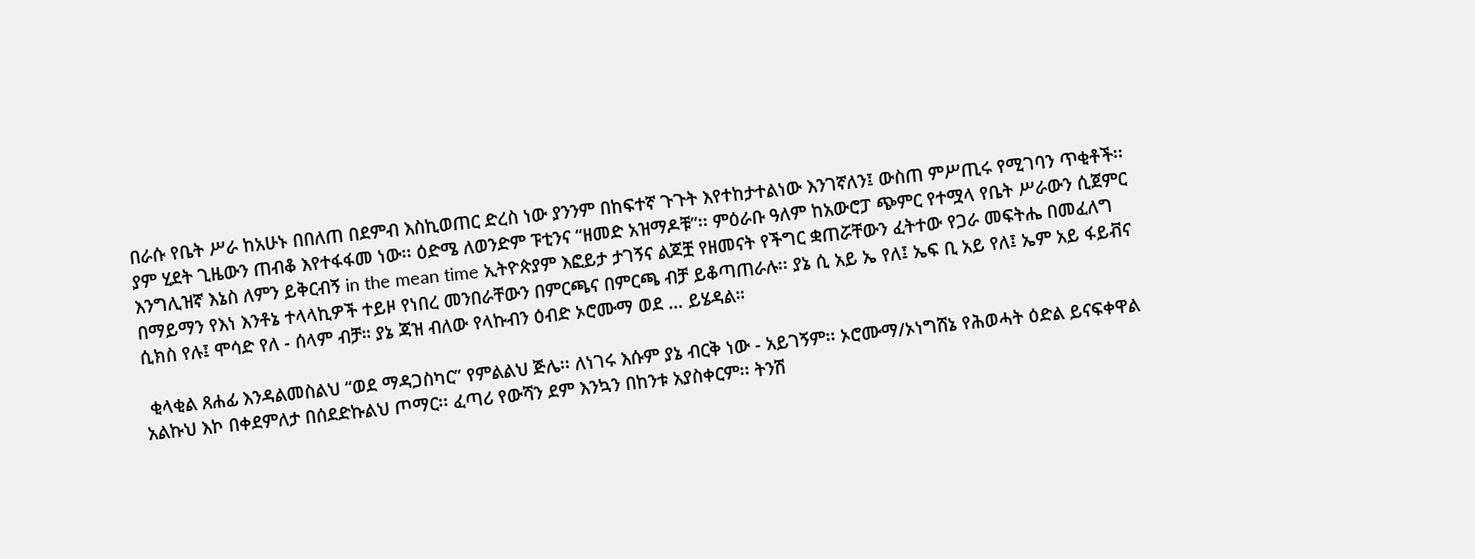በራሱ የቤት ሥራ ከአሁኑ በበለጠ በደምብ እስኪወጠር ድረስ ነው ያንንም በከፍተኛ ጉጉት እየተከታተልነው እንገኛለን፤ ውስጠ ምሥጢሩ የሚገባን ጥቂቶች፡፡ ያም ሂደት ጊዜውን ጠብቆ እየተፋፋመ ነው፡፡ ዕድሜ ለወንድም ፑቲንና “ዘመድ አዝማዶቹ”፡፡ ምዕራቡ ዓለም ከአውሮፓ ጭምር የተሟላ የቤት ሥራውን ሲጀምር እንግሊዝኛ እኔስ ለምን ይቅርብኝ in the mean time ኢትዮጵያም እፎይታ ታገኝና ልጆቿ የዘመናት የችግር ቋጠሯቸውን ፈትተው የጋራ መፍትሔ በመፈለግ በማይማን የእነ እንቶኔ ተላላኪዎች ተይዞ የነበረ መንበራቸውን በምርጫና በምርጫ ብቻ ይቆጣጠራሉ፡፡ ያኔ ሲ አይ ኤ የለ፤ ኤፍ ቢ አይ የለ፤ ኤም አይ ፋይቭና ሲክስ የሉ፤ ሞሳድ የለ - ሰላም ብቻ። ያኔ ጃዝ ብለው የላኩብን ዕብድ ኦሮሙማ ወደ … ይሄዳል።

 ቂላቂል ጸሐፊ እንዳልመስልህ “ወደ ማዳጋስካር” የምልልህ ጅሌ፡፡ ለነገሩ እሱም ያኔ ብርቅ ነው - አይገኝም፡፡ ኦሮሙማ/ኦነግሸኔ የሕወሓት ዕድል ይናፍቀዋል አልኩህ እኮ በቀደምለታ በሰደድኩልህ ጦማር፡፡ ፈጣሪ የውሻን ደም እንኳን በከንቱ አያስቀርም፡፡ ትንሽ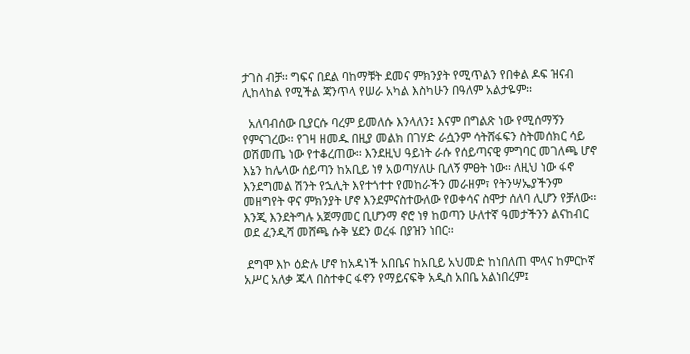ታገስ ብቻ፡፡ ግፍና በደል ባከማቹት ደመና ምክንያት የሚጥልን የበቀል ዶፍ ዝናብ ሊከላከል የሚችል ጃንጥላ የሠራ አካል እስካሁን በዓለም አልታዬም፡፡

  አለባብሰው ቢያርሱ ባረም ይመለሱ እንላለን፤ እናም በግልጽ ነው የሚሰማኝን የምናገረው፡፡ የገዛ ዘመዱ በዚያ መልክ በገሃድ ራሷንም ሳትሸፋፍን ስትመሰክር ሳይ ወሽመጤ ነው የተቆረጠው፡፡ እንደዚህ ዓይነት ራሱ የሰይጣናዊ ምግባር መገለጫ ሆኖ እኔን ከሌላው ሰይጣን ከአቢይ ነፃ አወጣሃለሁ ቢለኝ ምፀት ነው፡፡ ለዚህ ነው ፋኖ እንደግመል ሽንት የኋሊት እየተጎተተ የመከራችን መራዘም፣ የትንሣኤያችንም መዘግየት ዋና ምክንያት ሆኖ እንደምናስተውለው የወቀሳና ስሞታ ሰለባ ሊሆን የቻለው፡፡ እንጂ እንደትግሉ አጀማመር ቢሆንማ ኖሮ ነፃ ከወጣን ሁለተኛ ዓመታችንን ልናከብር ወደ ፈንዲሻ መሸጫ ሱቅ ሄደን ወረፋ በያዝን ነበር፡፡

 ደግሞ እኮ ዕድሉ ሆኖ ከአዳነች አበቤና ከአቢይ አህመድ ከነበለጠ ሞላና ከምርኮኛ አሥር አለቃ ጁላ በስተቀር ፋኖን የማይናፍቅ አዲስ አበቤ አልነበረም፤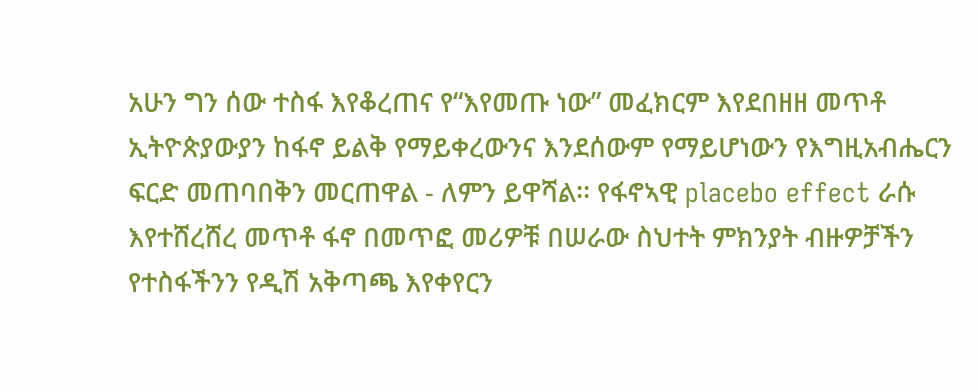አሁን ግን ሰው ተስፋ እየቆረጠና የ“እየመጡ ነው” መፈክርም እየደበዘዘ መጥቶ ኢትዮጵያውያን ከፋኖ ይልቅ የማይቀረውንና እንደሰውም የማይሆነውን የእግዚአብሔርን ፍርድ መጠባበቅን መርጠዋል - ለምን ይዋሻል፡፡ የፋኖኣዊ placebo effect ራሱ እየተሸረሸረ መጥቶ ፋኖ በመጥፎ መሪዎቹ በሠራው ስህተት ምክንያት ብዙዎቻችን የተስፋችንን የዲሽ አቅጣጫ እየቀየርን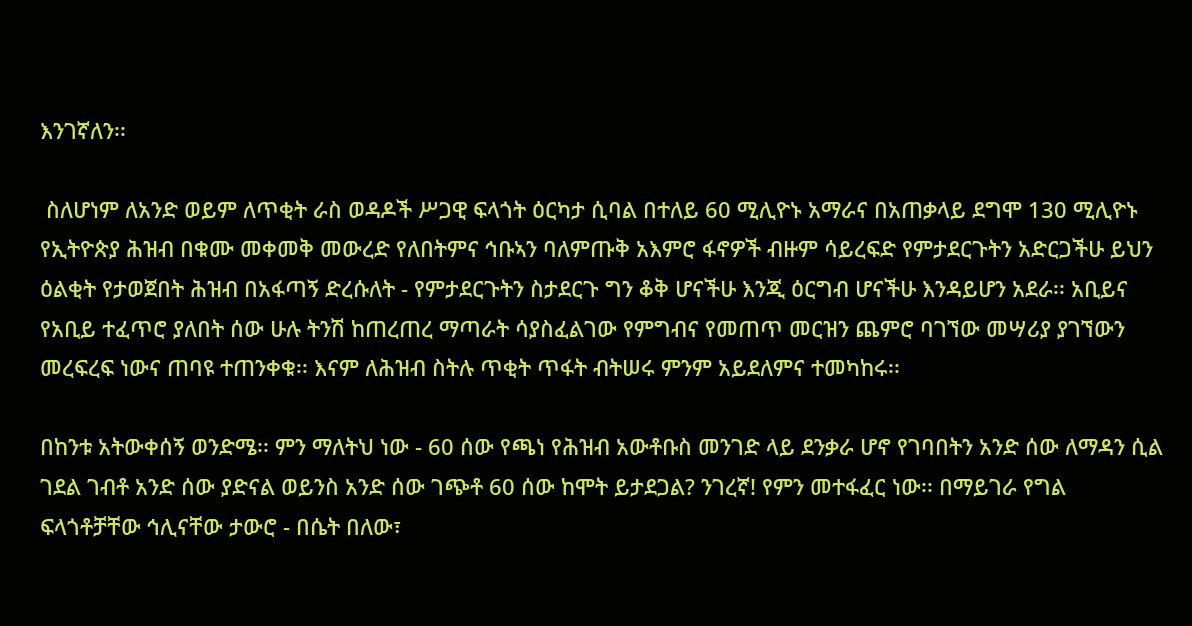እንገኛለን፡፡

 ስለሆነም ለአንድ ወይም ለጥቂት ራስ ወዳዶች ሥጋዊ ፍላጎት ዕርካታ ሲባል በተለይ 60 ሚሊዮኑ አማራና በአጠቃላይ ደግሞ 130 ሚሊዮኑ የኢትዮጵያ ሕዝብ በቁሙ መቀመቅ መውረድ የለበትምና ኅቡኣን ባለምጡቅ አእምሮ ፋኖዎች ብዙም ሳይረፍድ የምታደርጉትን አድርጋችሁ ይህን ዕልቂት የታወጀበት ሕዝብ በአፋጣኝ ድረሱለት - የምታደርጉትን ስታደርጉ ግን ቆቅ ሆናችሁ እንጂ ዕርግብ ሆናችሁ እንዳይሆን አደራ፡፡ አቢይና የአቢይ ተፈጥሮ ያለበት ሰው ሁሉ ትንሽ ከጠረጠረ ማጣራት ሳያስፈልገው የምግብና የመጠጥ መርዝን ጨምሮ ባገኘው መሣሪያ ያገኘውን መረፍረፍ ነውና ጠባዩ ተጠንቀቁ፡፡ እናም ለሕዝብ ስትሉ ጥቂት ጥፋት ብትሠሩ ምንም አይደለምና ተመካከሩ፡፡

በከንቱ አትውቀሰኝ ወንድሜ፡፡ ምን ማለትህ ነው - 60 ሰው የጫነ የሕዝብ አውቶቡስ መንገድ ላይ ደንቃራ ሆኖ የገባበትን አንድ ሰው ለማዳን ሲል ገደል ገብቶ አንድ ሰው ያድናል ወይንስ አንድ ሰው ገጭቶ 60 ሰው ከሞት ይታደጋል? ንገረኛ! የምን መተፋፈር ነው፡፡ በማይገራ የግል ፍላጎቶቻቸው ኅሊናቸው ታውሮ - በሴት በለው፣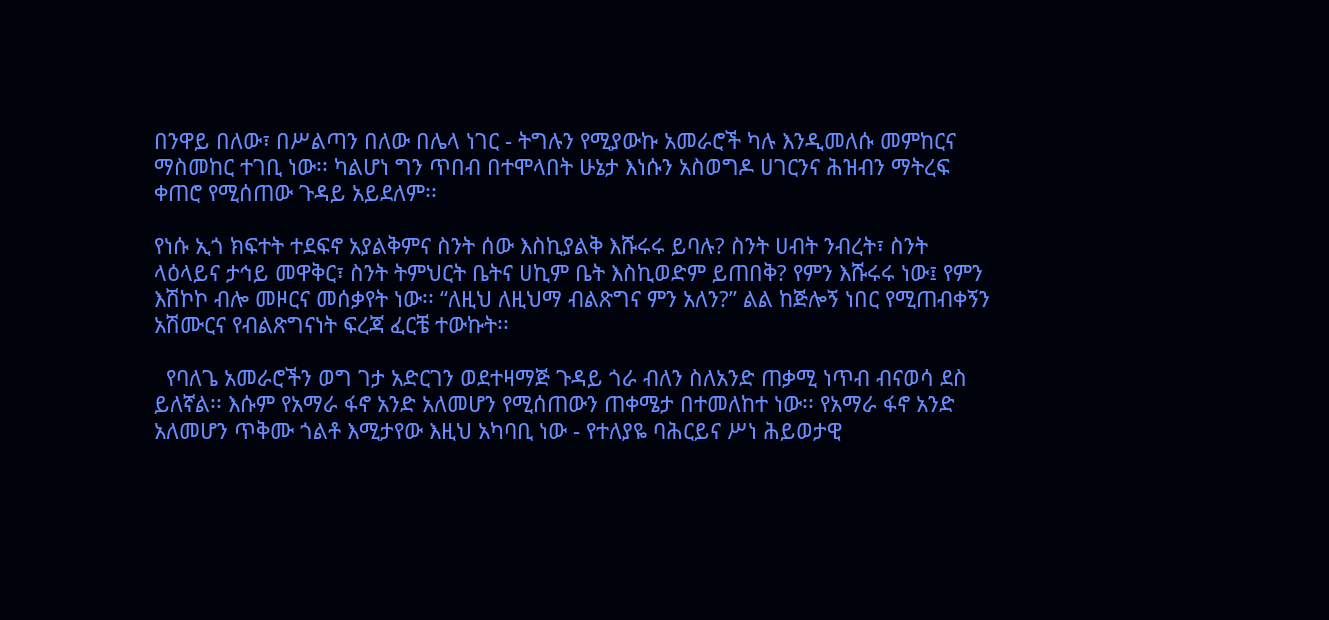በንዋይ በለው፣ በሥልጣን በለው በሌላ ነገር - ትግሉን የሚያውኩ አመራሮች ካሉ እንዲመለሱ መምከርና ማስመከር ተገቢ ነው፡፡ ካልሆነ ግን ጥበብ በተሞላበት ሁኔታ እነሱን አስወግዶ ሀገርንና ሕዝብን ማትረፍ ቀጠሮ የሚሰጠው ጉዳይ አይደለም፡፡

የነሱ ኢጎ ክፍተት ተደፍኖ አያልቅምና ስንት ሰው እስኪያልቅ እሹሩሩ ይባሉ? ስንት ሀብት ንብረት፣ ስንት ላዕላይና ታኅይ መዋቅር፣ ስንት ትምህርት ቤትና ሀኪም ቤት እስኪወድም ይጠበቅ? የምን እሹሩሩ ነው፤ የምን እሽኮኮ ብሎ መዞርና መሰቃየት ነው፡፡ “ለዚህ ለዚህማ ብልጽግና ምን አለን?” ልል ከጅሎኝ ነበር የሚጠብቀኝን አሽሙርና የብልጽግናነት ፍረጃ ፈርቼ ተውኩት፡፡

  የባለጌ አመራሮችን ወግ ገታ አድርገን ወደተዛማጅ ጉዳይ ጎራ ብለን ስለአንድ ጠቃሚ ነጥብ ብናወሳ ደስ ይለኛል፡፡ እሱም የአማራ ፋኖ አንድ አለመሆን የሚሰጠውን ጠቀሜታ በተመለከተ ነው፡፡ የአማራ ፋኖ አንድ አለመሆን ጥቅሙ ጎልቶ እሚታየው እዚህ አካባቢ ነው - የተለያዬ ባሕርይና ሥነ ሕይወታዊ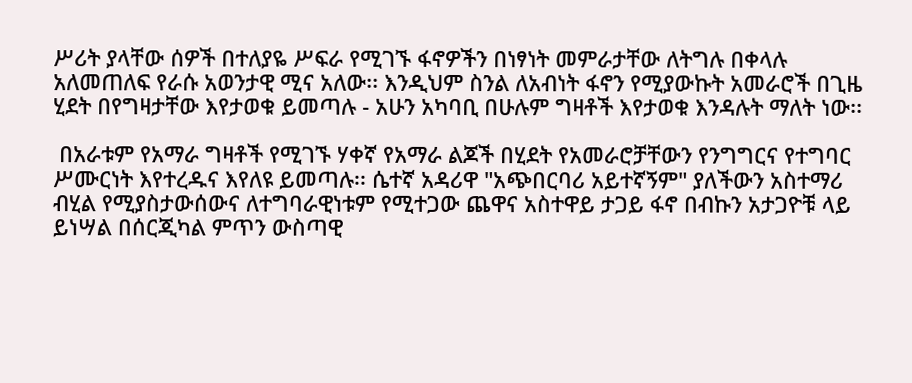ሥሪት ያላቸው ሰዎች በተለያዬ ሥፍራ የሚገኙ ፋኖዎችን በነፃነት መምራታቸው ለትግሉ በቀላሉ አለመጠለፍ የራሱ አወንታዊ ሚና አለው፡፡ እንዲህም ስንል ለአብነት ፋኖን የሚያውኩት አመራሮች በጊዜ ሂደት በየግዛታቸው እየታወቁ ይመጣሉ - አሁን አካባቢ በሁሉም ግዛቶች እየታወቁ እንዳሉት ማለት ነው፡፡

 በአራቱም የአማራ ግዛቶች የሚገኙ ሃቀኛ የአማራ ልጆች በሂደት የአመራሮቻቸውን የንግግርና የተግባር ሥሙርነት እየተረዱና እየለዩ ይመጣሉ፡፡ ሴተኛ አዳሪዋ "አጭበርባሪ አይተኛኝም" ያለችውን አስተማሪ ብሂል የሚያስታውሰውና ለተግባራዊነቱም የሚተጋው ጨዋና አስተዋይ ታጋይ ፋኖ በብኩን አታጋዮቹ ላይ ይነሣል በሰርጂካል ምጥን ውስጣዊ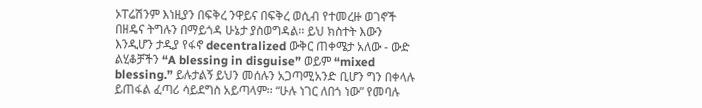ኦፐሬሽንም እነዚያን በፍቅረ ንዋይና በፍቅረ ወሲብ የተመረዙ ወገኖች በዘዴና ትግሉን በማይጎዳ ሁኔታ ያስወግዳል፡፡ ይህ ክስተት እውን እንዲሆን ታዲያ የፋኖ decentralized ውቅር ጠቀሜታ አለው - ውድ ልሂቆቻችን “A blessing in disguise” ወይም “mixed blessing.” ይሉታልኝ ይህን መሰሉን አጋጣሚአንድ ቢሆን ግን በቀላሉ ይጠፋል ፈጣሪ ሳይደግስ አይጣላም፡፡ “ሁሉ ነገር ለበጎ ነው” የመባሉ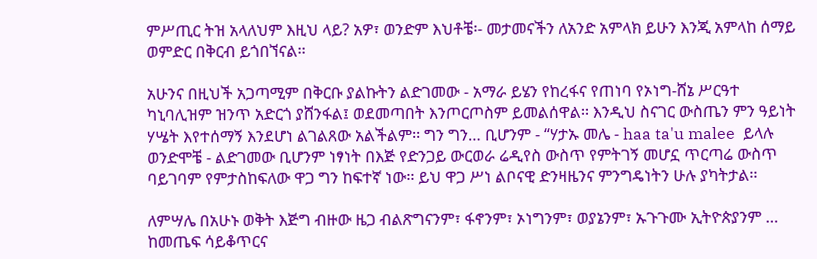ምሥጢር ትዝ አላለህም እዚህ ላይ? አዎ፣ ወንድም እህቶቼ፡- መታመናችን ለአንድ አምላክ ይሁን እንጂ አምላከ ሰማይ ወምድር በቅርብ ይጎበኘናል፡፡

አሁንና በዚህች አጋጣሚም በቅርቡ ያልኩትን ልድገመው - አማራ ይሄን የከረፋና የጠነባ የኦነግ-ሸኔ ሥርዓተ ካኒባሊዝም ዝንጥ አድርጎ ያሸንፋል፤ ወደመጣበት እንጦርጦስም ይመልሰዋል፡፡ እንዲህ ስናገር ውስጤን ምን ዓይነት ሃሤት እየተሰማኝ እንደሆነ ልገልጸው አልችልም፡፡ ግን ግን… ቢሆንም - “ሃታኡ መሌ - haa ta'u malee  ይላሉ ወንድሞቼ - ልድገመው ቢሆንም ነፃነት በእጅ የድንጋይ ውርወራ ሬዲየስ ውስጥ የምትገኝ መሆኗ ጥርጣሬ ውስጥ ባይገባም የምታስከፍለው ዋጋ ግን ከፍተኛ ነው፡፡ ይህ ዋጋ ሥነ ልቦናዊ ድንዛዜንና ምንግዴነትን ሁሉ ያካትታል፡፡

ለምሣሌ በአሁኑ ወቅት እጅግ ብዙው ዜጋ ብልጽግናንም፣ ፋኖንም፣ ኦነግንም፣ ወያኔንም፣ ኡጉጉሙ ኢትዮጵያንም … ከመጤፍ ሳይቆጥርና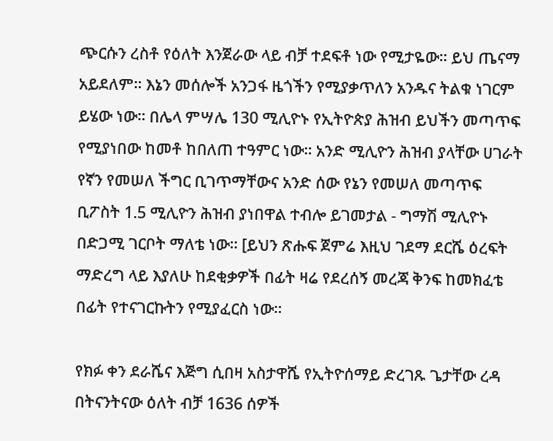ጭርሱን ረስቶ የዕለት እንጀራው ላይ ብቻ ተደፍቶ ነው የሚታዬው፡፡ ይህ ጤናማ አይደለም፡፡ እኔን መሰሎች አንጋፋ ዜጎችን የሚያቃጥለን አንዱና ትልቁ ነገርም ይሄው ነው፡፡ በሌላ ምሣሌ 130 ሚሊዮኑ የኢትዮጵያ ሕዝብ ይህችን መጣጥፍ የሚያነበው ከመቶ ከበለጠ ተዓምር ነው፡፡ አንድ ሚሊዮን ሕዝብ ያላቸው ሀገራት የኛን የመሠለ ችግር ቢገጥማቸውና አንድ ሰው የኔን የመሠለ መጣጥፍ ቢፖስት 1.5 ሚሊዮን ሕዝብ ያነበዋል ተብሎ ይገመታል - ግማሽ ሚሊዮኑ  በድጋሚ ገርቦት ማለቴ ነው፡፡ [ይህን ጽሑፍ ጀምሬ እዚህ ገደማ ደርሼ ዕረፍት ማድረግ ላይ እያለሁ ከደቂቃዎች በፊት ዛሬ የደረሰኝ መረጃ ቅንፍ ከመክፈቴ በፊት የተናገርኩትን የሚያፈርስ ነው፡፡

የክፉ ቀን ደራሼና እጅግ ሲበዛ አስታዋሼ የኢትዮሰማይ ድረገጹ ጌታቸው ረዳ  በትናንትናው ዕለት ብቻ 1636 ሰዎች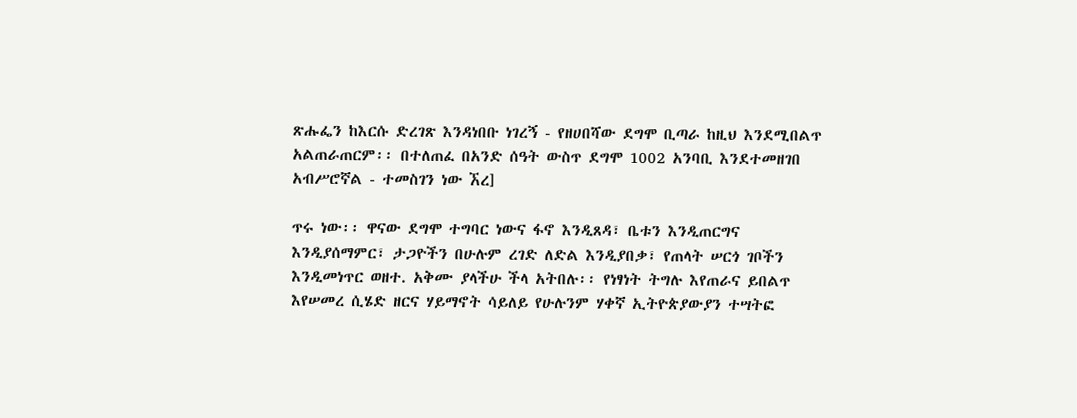ጽሑፌን ከእርሱ ድረገጽ እንዳነበቡ ነገረኝ - የዘሀበሻው ደግሞ ቢጣራ ከዚህ እንደሚበልጥ አልጠራጠርም፡፡ በተለጠፈ በአንድ ሰዓት ውስጥ ደግሞ 1002 አንባቢ እንደተመዘገበ አብሥሮኛል - ተመስገን ነው ኧረ]

ጥሩ ነው፡፡ ዋናው ደግሞ ተግባር ነውና ፋኖ እንዲጸዳ፣ ቤቱን እንዲጠርግና እንዲያሰማምር፣ ታጋዮችን በሁሉም ረገድ ለድል እንዲያበቃ፣ የጠላት ሠርጎ ገቦችን እንዲመነጥር ወዘተ. አቅሙ ያላችሁ ችላ አትበሉ፡፡ የነፃነት ትግሉ እየጠራና ይበልጥ እየሠመረ ሲሄድ ዘርና ሃይማኖት ሳይለይ የሁሉንም ሃቀኛ ኢትዮጵያውያን ተሣትፎ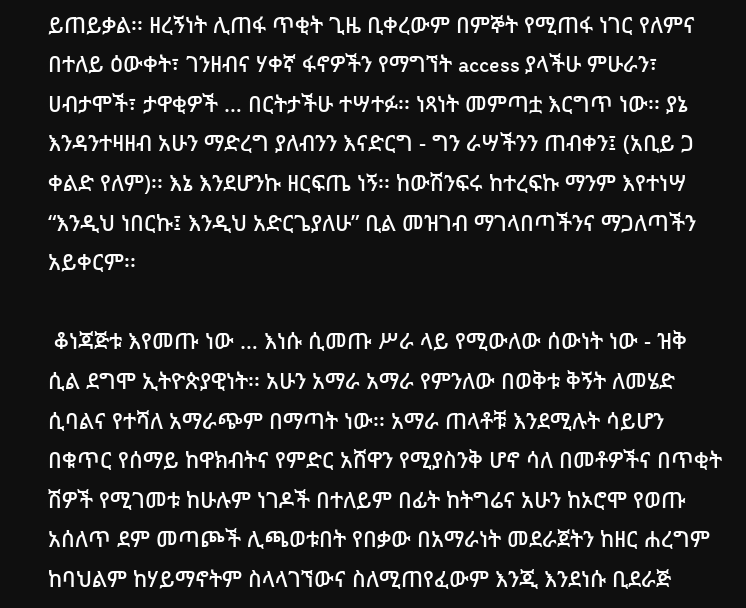ይጠይቃል፡፡ ዘረኝነት ሊጠፋ ጥቂት ጊዜ ቢቀረውም በምኞት የሚጠፋ ነገር የለምና በተለይ ዕውቀት፣ ገንዘብና ሃቀኛ ፋኖዎችን የማግኘት access ያላችሁ ምሁራን፣ ሀብታሞች፣ ታዋቂዎች … በርትታችሁ ተሣተፉ፡፡ ነጻነት መምጣቷ እርግጥ ነው፡፡ ያኔ እንዳንተዛዘብ አሁን ማድረግ ያለብንን እናድርግ - ግን ራሣችንን ጠብቀን፤ (አቢይ ጋ ቀልድ የለም)፡፡ እኔ እንደሆንኩ ዘርፍጤ ነኝ፡፡ ከውሽንፍሩ ከተረፍኩ ማንም እየተነሣ “እንዲህ ነበርኩ፤ እንዲህ አድርጌያለሁ” ቢል መዝገብ ማገላበጣችንና ማጋለጣችን አይቀርም፡፡

 ቆነጃጅቱ እየመጡ ነው … እነሱ ሲመጡ ሥራ ላይ የሚውለው ሰውነት ነው - ዝቅ ሲል ደግሞ ኢትዮጵያዊነት፡፡ አሁን አማራ አማራ የምንለው በወቅቱ ቅኝት ለመሄድ ሲባልና የተሻለ አማራጭም በማጣት ነው፡፡ አማራ ጠላቶቹ እንደሚሉት ሳይሆን በቁጥር የሰማይ ከዋክብትና የምድር አሸዋን የሚያስንቅ ሆኖ ሳለ በመቶዎችና በጥቂት ሽዎች የሚገመቱ ከሁሉም ነገዶች በተለይም በፊት ከትግሬና አሁን ከኦሮሞ የወጡ አሰለጥ ደም መጣጮች ሊጫወቱበት የበቃው በአማራነት መደራጀትን ከዘር ሐረግም ከባህልም ከሃይማኖትም ስላላገኘውና ስለሚጠየፈውም እንጂ እንደነሱ ቢደራጅ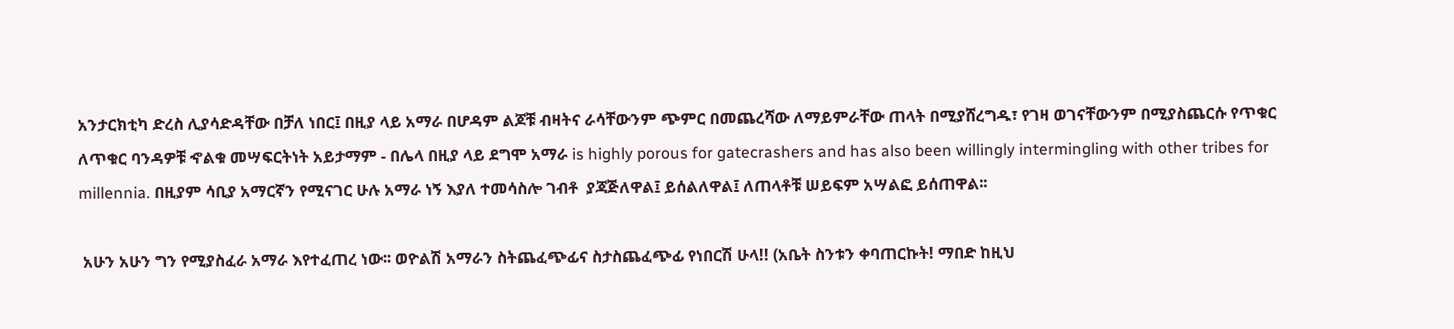አንታርክቲካ ድረስ ሊያሳድዳቸው በቻለ ነበር፤ በዚያ ላይ አማራ በሆዳም ልጆቹ ብዛትና ራሳቸውንም ጭምር በመጨረሻው ለማይምራቸው ጠላት በሚያሸረግዱ፣ የገዛ ወገናቸውንም በሚያስጨርሱ የጥቁር ለጥቁር ባንዳዎቹ ኆልቁ መሣፍርትነት አይታማም - በሌላ በዚያ ላይ ደግሞ አማራ is highly porous for gatecrashers and has also been willingly intermingling with other tribes for millennia. በዚያም ሳቢያ አማርኛን የሚናገር ሁሉ አማራ ነኝ እያለ ተመሳስሎ ገብቶ  ያጃጅለዋል፤ ይሰልለዋል፤ ለጠላቶቹ ሠይፍም አሣልፎ ይሰጠዋል፡፡

 አሁን አሁን ግን የሚያስፈራ አማራ እየተፈጠረ ነው፡፡ ወዮልሽ አማራን ስትጨፈጭፊና ስታስጨፈጭፊ የነበርሽ ሁላ!! (አቤት ስንቱን ቀባጠርኩት! ማበድ ከዚህ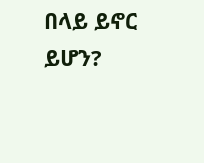በላይ ይኖር ይሆን?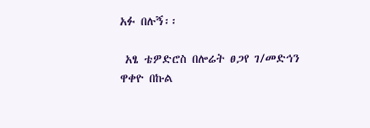አፉ በሉኝ፡፡

 አፄ ቴዎድሮስ በሎሬት ፀጋየ ገ/መድኅን ዋቀዮ በኩል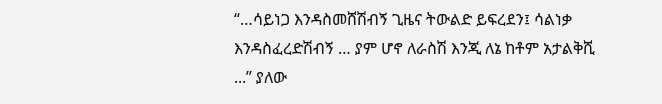“…ሳይነጋ እንዳስመሸሽብኝ ጊዜና ትውልድ ይፍረደን፤ ሳልነቃ እንዳስፈረድሽብኝ … ያም ሆኖ ለራስሽ እንጂ ለኔ ከቶም አታልቅሺ ...” ያለው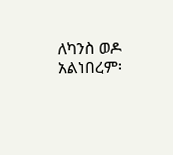ለካንስ ወዶ አልነበረም፡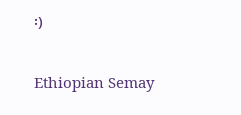፡)

Ethiopian Semay